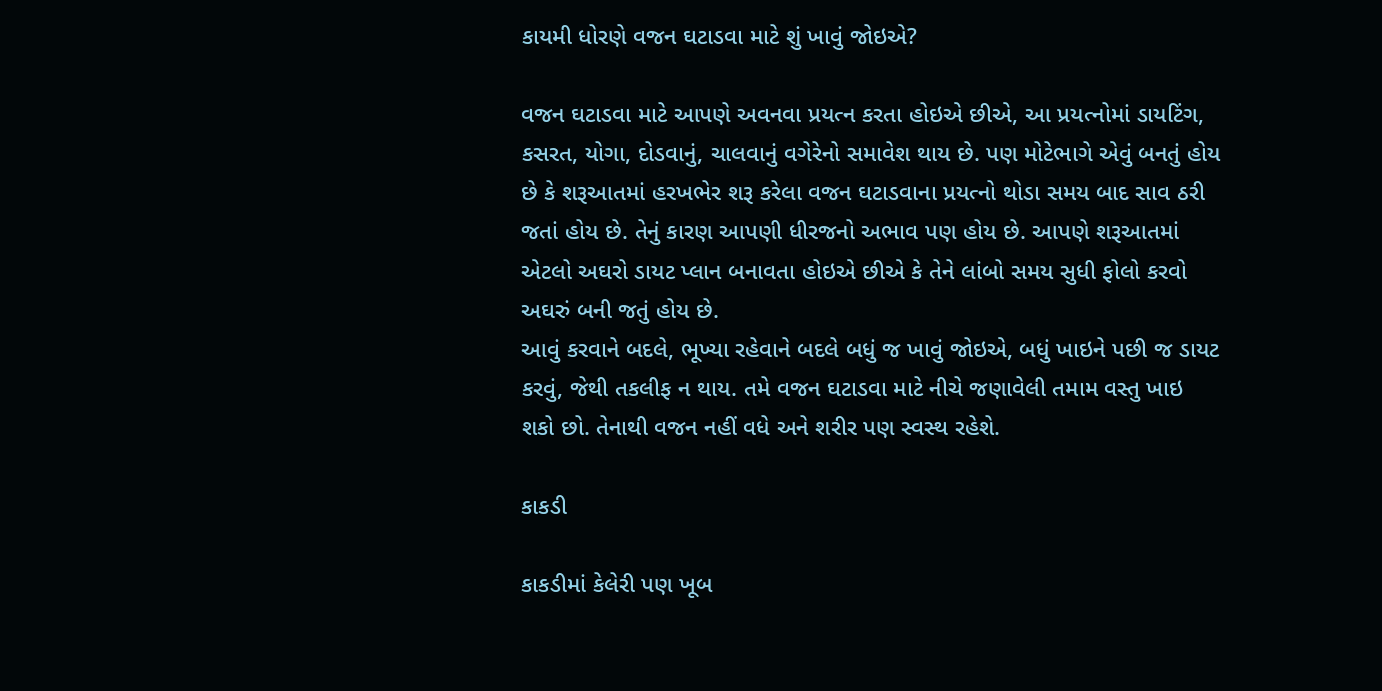કાયમી ધોરણે વજન ઘટાડવા માટે શું ખાવું જોઇએ?

વજન ઘટાડવા માટે આપણે અવનવા પ્રયત્ન કરતા હોઇએ છીએ, આ પ્રયત્નોમાં ડાયટિંગ, કસરત, યોગા, દોડવાનું, ચાલવાનું વગેરેનો સમાવેશ થાય છે. પણ મોટેભાગે એવું બનતું હોય છે કે શરૂઆતમાં હરખભેર શરૂ કરેલા વજન ઘટાડવાના પ્રયત્નો થોડા સમય બાદ સાવ ઠરી જતાં હોય છે. તેનું કારણ આપણી ધીરજનો અભાવ પણ હોય છે. આપણે શરૂઆતમાં એટલો અઘરો ડાયટ પ્લાન બનાવતા હોઇએ છીએ કે તેને લાંબો સમય સુધી ફોલો કરવો અઘરું બની જતું હોય છે.
આવું કરવાને બદલે, ભૂખ્યા રહેવાને બદલે બધું જ ખાવું જોઇએ, બધું ખાઇને પછી જ ડાયટ કરવું, જેથી તકલીફ ન થાય. તમે વજન ઘટાડવા માટે નીચે જણાવેલી તમામ વસ્તુ ખાઇ શકો છો. તેનાથી વજન નહીં વધે અને શરીર પણ સ્વસ્થ રહેશે.

કાકડી

કાકડીમાં કેલેરી પણ ખૂબ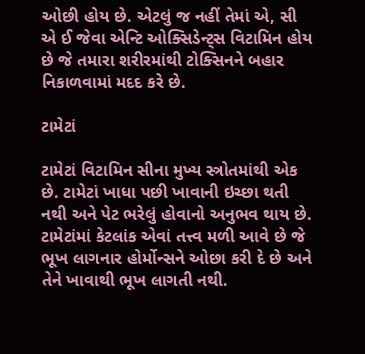ઓછી હોય છે. એટલું જ નહીં તેમાં એ, સી એ ઈ જેવા એન્ટિ ઓક્સિડેન્ટ્સ વિટામિન હોય છે જે તમારા શરીરમાંથી ટોક્સિનને બહાર નિકાળવામાં મદદ કરે છે.

ટામેટાં

ટામેટાં વિટામિન સીના મુખ્ય સ્ત્રોતમાંથી એક છે. ટામેટાં ખાધા પછી ખાવાની ઇચ્છા થતી નથી અને પેટ ભરેલું હોવાનો અનુભવ થાય છે. ટામેટાંમાં કેટલાંક એવાં તત્ત્વ મળી આવે છે જે ભૂખ લાગનાર હોર્મોન્સને ઓછા કરી દે છે અને તેને ખાવાથી ભૂખ લાગતી નથી.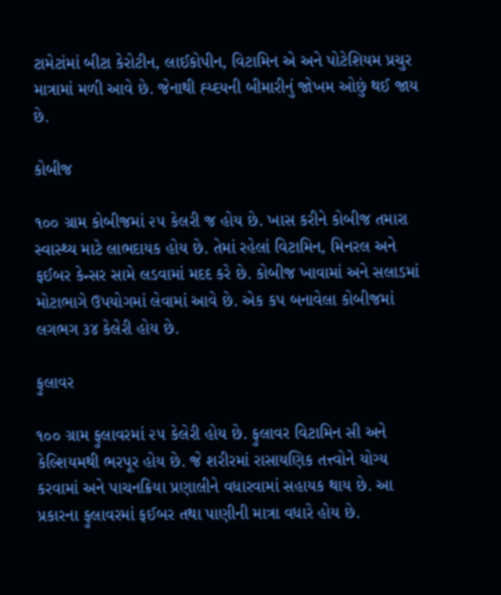ટામેટાંમાં બીટા કેરોટીન, લાઈકોપીન, વિટામિન એ અને પોટેશિયમ પ્રચુર માત્રામાં મળી આવે છે. જેનાથી હ્ય્દયની બીમારીનું જોખમ ઓછું થઈ જાય છે.

કોબીજ

૧૦૦ ગ્રામ કોબીજમાં ૨૫ કેલરી જ હોય છે. ખાસ કરીને કોબીજ તમારા સ્વાસ્થ્ય માટે લાભદાયક હોય છે. તેમાં રહેલાં વિટામિન, મિનરલ અને ફઈબર કેન્સર સામે લડવામાં મદદ કરે છે. કોબીજ ખાવામાં અને સલાડમાં મોટાભાગે ઉપયોગમાં લેવામાં આવે છે. એક કપ બનાવેલા કોબીજમાં લગભગ ૩૪ કેલેરી હોય છે.

ફુલાવર

૧૦૦ ગ્રામ ફુલાવરમાં ૨૫ કેલેરી હોય છે. ફુલાવર વિટામિન સી અને કેલ્શિયમથી ભરપૂર હોય છે. જે શરીરમાં રાસાયણિક તત્ત્વોને યોગ્ય કરવામાં અને પાચનક્રિયા પ્રણાલીને વધારવામાં સહાયક થાય છે. આ પ્રકારના ફુલાવરમાં ફઈબર તથા પાણીની માત્રા વધારે હોય છે.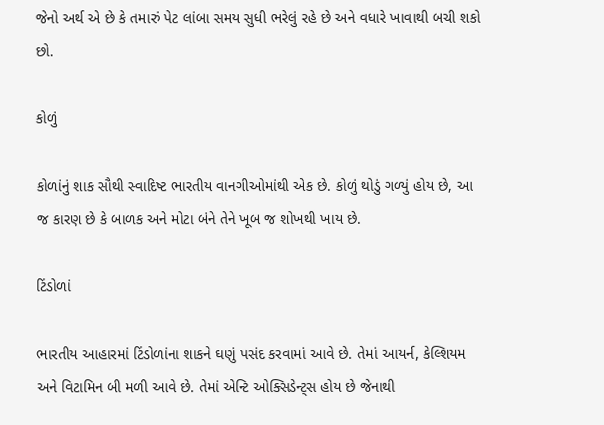જેનો અર્થ એ છે કે તમારું પેટ લાંબા સમય સુધી ભરેલું રહે છે અને વધારે ખાવાથી બચી શકો છો.

કોળું

કોળાંનું શાક સૌથી સ્વાદિષ્ટ ભારતીય વાનગીઓમાંથી એક છે. કોળું થોડું ગળ્યું હોય છે, આ જ કારણ છે કે બાળક અને મોટા બંને તેને ખૂબ જ શોખથી ખાય છે.

ટિંડોળાં

ભારતીય આહારમાં ટિંડોળાંના શાકને ઘણું પસંદ કરવામાં આવે છે. તેમાં આયર્ન, કેલ્શિયમ અને વિટામિન બી મળી આવે છે. તેમાં એન્ટિ ઓક્સિડેન્ટ્સ હોય છે જેનાથી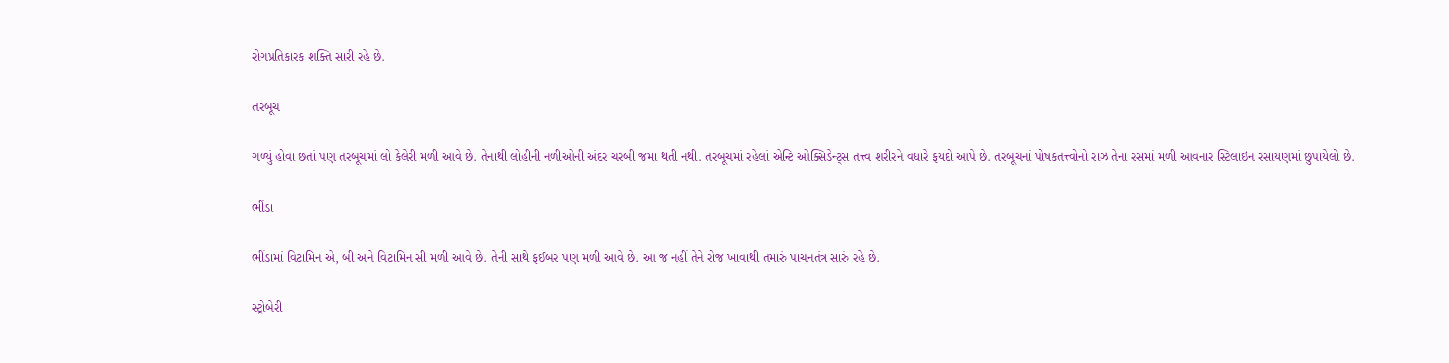રોગપ્રતિકારક શક્તિ સારી રહે છે.

તરબૂચ

ગળ્યું હોવા છતાં પણ તરબૂચમાં લો કેલેરી મળી આવે છે. તેનાથી લોહીની નળીઓની અંદર ચરબી જમા થતી નથી. તરબૂચમાં રહેલાં એન્ટિ ઓક્સિડેન્ટ્સ તત્ત્વ શરીરને વધારે ફયદો આપે છે. તરબૂચનાં પોષકતત્ત્વોનો રાઝ તેના રસમાં મળી આવનાર સ્ટિલાઇન રસાયણમાં છુપાયેલો છે.

ભીંડા

ભીંડામાં વિટામિન એ, બી અને વિટામિન સી મળી આવે છે. તેની સાથે ફઈબર પણ મળી આવે છે. આ જ નહીં તેને રોજ ખાવાથી તમારું પાચનતંત્ર સારું રહે છે.

સ્ટ્રોબેરી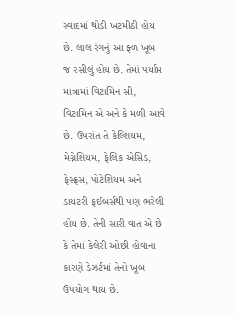સ્વાદમાં થોડી ખટમીઠી હોય છે. લાલ રંગનું આ ફ્ળ ખૂબ જ રસીલું હોય છે. તેમાં પર્યાપ્ત માત્રામાં વિટામિન સી, વિટામિન એ અને કે મળી આવે છે. ઉપરાંત તે કેલ્શિયમ, મેગ્નેશિયમ, ફેલિક એસિડ, ફેસ્ફ્રસ, પોટેશિયમ અને ડાયટરી ફઈબર્સથી પણ ભરેલી હોય છે. તેની સારી વાત એ છે કે તેમાં કેલેરી ઓછી હોવાના કારણે ડેઝર્ટમાં તેનો ખૂબ ઉપયોગ થાય છે.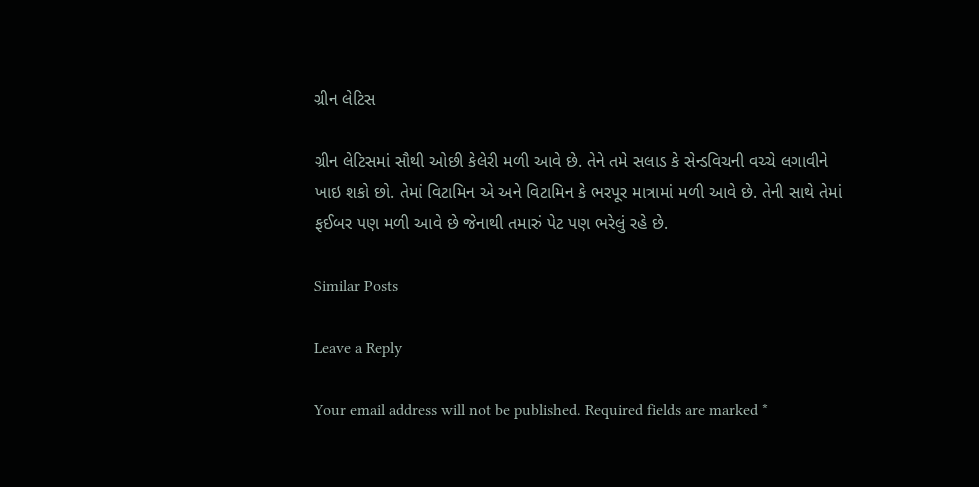ગ્રીન લેટિસ

ગ્રીન લેટિસમાં સૌથી ઓછી કેલેરી મળી આવે છે. તેને તમે સલાડ કે સેન્ડવિચની વચ્ચે લગાવીને ખાઇ શકો છો. તેમાં વિટામિન એ અને વિટામિન કે ભરપૂર માત્રામાં મળી આવે છે. તેની સાથે તેમાં ફઈબર પણ મળી આવે છે જેનાથી તમારું પેટ પણ ભરેલું રહે છે.

Similar Posts

Leave a Reply

Your email address will not be published. Required fields are marked *